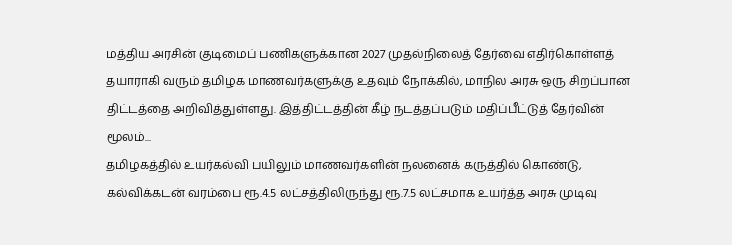மத்திய அரசின் குடிமைப் பணிகளுக்கான 2027 முதல்நிலைத் தேர்வை எதிர்கொள்ளத் தயாராகி வரும் தமிழக மாணவர்களுக்கு உதவும் நோக்கில், மாநில அரசு ஒரு சிறப்பான திட்டத்தை அறிவித்துள்ளது. இத்திட்டத்தின் கீழ் நடத்தப்படும் மதிப்பீட்டுத் தேர்வின் மூலம்...
தமிழகத்தில் உயர்கல்வி பயிலும் மாணவர்களின் நலனைக் கருத்தில் கொண்டு, கல்விக்கடன் வரம்பை ரூ.4.5 லட்சத்திலிருந்து ரூ.7.5 லட்சமாக உயர்த்த அரசு முடிவு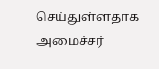செய்துள்ளதாக அமைச்சர்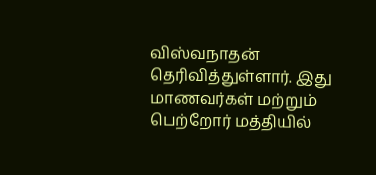விஸ்வநாதன் தெரிவித்துள்ளார். இது மாணவர்கள் மற்றும் பெற்றோர் மத்தியில்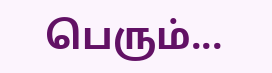பெரும்...